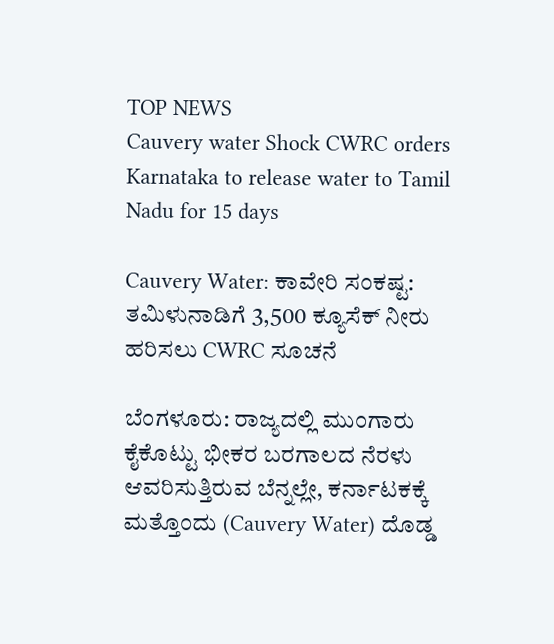TOP NEWS
Cauvery water Shock CWRC orders Karnataka to release water to Tamil Nadu for 15 days

Cauvery Water: ಕಾವೇರಿ ಸಂಕಷ್ಟ: ತಮಿಳುನಾಡಿಗೆ 3,500 ಕ್ಯೂಸೆಕ್ ನೀರು ಹರಿಸಲು CWRC ಸೂಚನೆ

ಬೆಂಗಳೂರು: ರಾಜ್ಯದಲ್ಲಿ ಮುಂಗಾರು ಕೈಕೊಟ್ಟು ಭೀಕರ ಬರಗಾಲದ ನೆರಳು ಆವರಿಸುತ್ತಿರುವ ಬೆನ್ನಲ್ಲೇ, ಕರ್ನಾಟಕಕ್ಕೆ ಮತ್ತೊಂದು (Cauvery Water) ದೊಡ್ಡ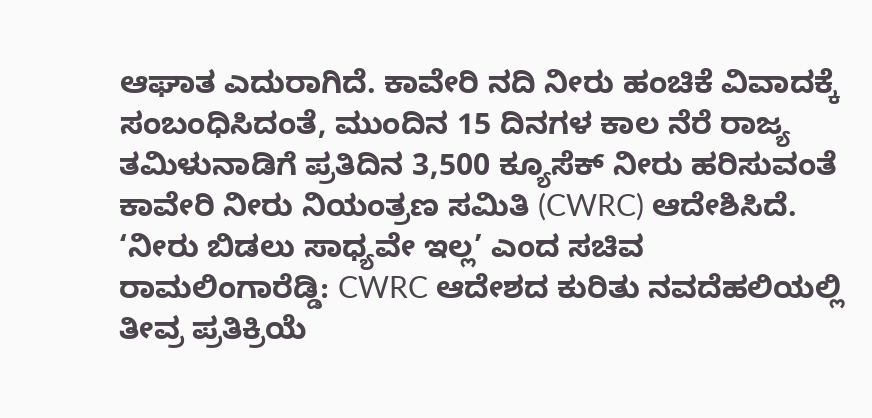ಆಘಾತ ಎದುರಾಗಿದೆ. ಕಾವೇರಿ ನದಿ ನೀರು ಹಂಚಿಕೆ ವಿವಾದಕ್ಕೆ ಸಂಬಂಧಿಸಿದಂತೆ, ಮುಂದಿನ 15 ದಿನಗಳ ಕಾಲ ನೆರೆ ರಾಜ್ಯ ತಮಿಳುನಾಡಿಗೆ ಪ್ರತಿದಿನ 3,500 ಕ್ಯೂಸೆಕ್ ನೀರು ಹರಿಸುವಂತೆ ಕಾವೇರಿ ನೀರು ನಿಯಂತ್ರಣ ಸಮಿತಿ (CWRC) ಆದೇಶಿಸಿದೆ. ‘ನೀರು ಬಿಡಲು ಸಾಧ್ಯವೇ ಇಲ್ಲ’ ಎಂದ ಸಚಿವ ರಾಮಲಿಂಗಾರೆಡ್ಡಿ: CWRC ಆದೇಶದ ಕುರಿತು ನವದೆಹಲಿಯಲ್ಲಿ ತೀವ್ರ ಪ್ರತಿಕ್ರಿಯೆ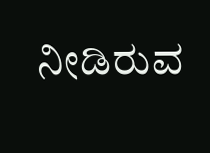ನೀಡಿರುವ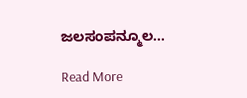ಜಲಸಂಪನ್ಮೂಲ…

Read More